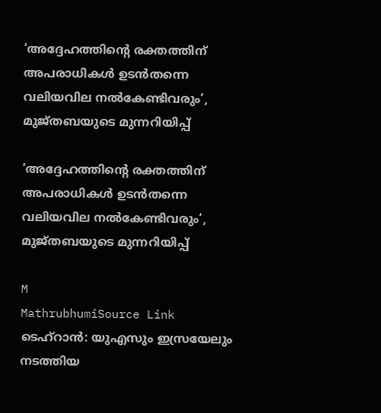‘അദ്ദേഹത്തിന്റെ രക്തത്തിന് അപരാധികൾ ഉടൻതന്നെ വലിയവില നൽകേണ്ടിവരും’, മുജ്തബയുടെ മുന്നറിയിപ്പ്

‘അദ്ദേഹത്തിന്റെ രക്തത്തിന് അപരാധികൾ ഉടൻതന്നെ വലിയവില നൽകേണ്ടിവരും’, മുജ്തബയുടെ മുന്നറിയിപ്പ്

M
MathrubhumiSource Link
ടെഹ്റാൻ: യുഎസും ഇസ്രയേലും നടത്തിയ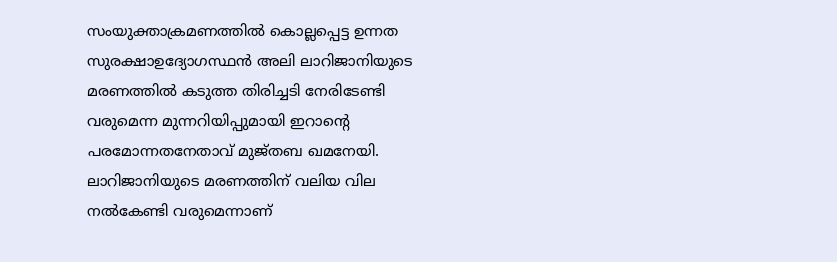സംയുക്താക്രമണത്തിൽ കൊല്ലപ്പെട്ട ഉന്നത സുരക്ഷാഉദ്യോഗസ്ഥൻ അലി ലാറിജാനിയുടെ മരണത്തിൽ കടുത്ത തിരിച്ചടി നേരിടേണ്ടി വരുമെന്ന മുന്നറിയിപ്പുമായി ഇറാന്റെ പരമോന്നതനേതാവ് മുജ്തബ ഖമനേയി. ലാറിജാനിയുടെ മരണത്തിന് വലിയ വില നൽകേണ്ടി വരുമെന്നാണ്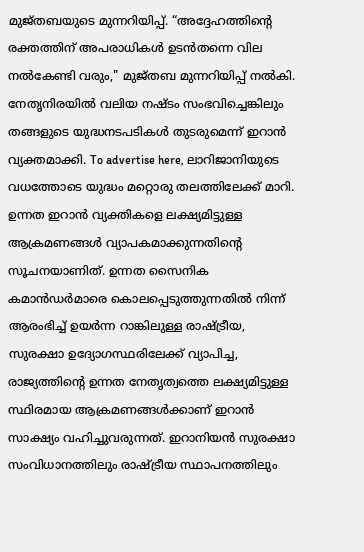മുജ്തബയുടെ മുന്നറിയിപ്പ്. “അദ്ദേഹത്തിന്റെ രക്തത്തിന് അപരാധികൾ ഉടൻതന്നെ വില നൽകേണ്ടി വരും," മുജ്തബ മുന്നറിയിപ്പ് നൽകി. നേതൃനിരയിൽ വലിയ നഷ്ടം സംഭവിച്ചെങ്കിലും തങ്ങളുടെ യുദ്ധനടപടികൾ തുടരുമെന്ന് ഇറാൻ വ്യക്തമാക്കി. To advertise here, ലാറിജാനിയുടെ വധത്തോടെ യുദ്ധം മറ്റൊരു തലത്തിലേക്ക് മാറി. ഉന്നത ഇറാ‌ൻ വ്യക്തികളെ ലക്ഷ്യമിട്ടുള്ള ആക്രമണങ്ങൾ വ്യാപകമാക്കുന്നതിന്റെ സൂചനയാണിത്. ഉന്നത സൈനിക കമാൻഡർമാരെ കൊലപ്പെടുത്തുന്നതിൽ നിന്ന് ആരംഭിച്ച് ഉയർന്ന റാങ്കിലുള്ള രാഷ്ട്രീയ, സുരക്ഷാ ഉദ്യോഗസ്ഥരിലേക്ക് വ്യാപിച്ച, രാജ്യത്തിന്റെ ഉന്നത നേതൃത്വത്തെ ലക്ഷ്യമിട്ടുള്ള സ്ഥിരമായ ആക്രമണങ്ങൾക്കാണ് ഇറാൻ സാക്ഷ്യം വഹിച്ചുവരുന്നത്. ഇറാനിയൻ സുരക്ഷാ സംവിധാനത്തിലും രാഷ്ട്രീയ സ്ഥാപനത്തിലും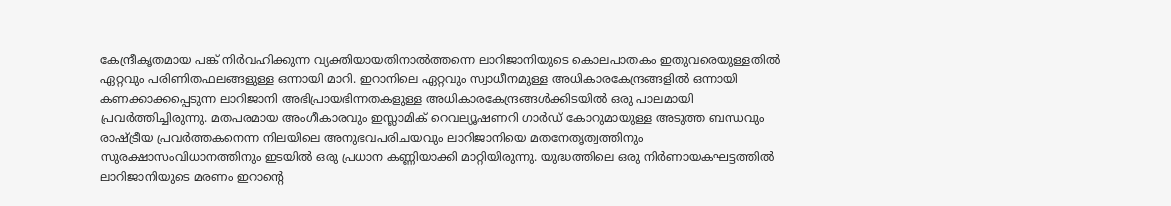കേന്ദ്രീകൃതമായ പങ്ക് നിർവഹിക്കുന്ന വ്യക്തിയായതിനാൽത്തന്നെ ലാറിജാനിയുടെ കൊലപാതകം ഇതുവരെയുള്ളതിൽ ഏറ്റവും പരിണിതഫലങ്ങളുള്ള ഒന്നായി മാറി. ഇറാനിലെ ഏറ്റവും സ്വാധീനമുള്ള അധികാരകേന്ദ്രങ്ങളിൽ ഒന്നായി കണക്കാക്കപ്പെടുന്ന ലാറിജാനി അഭിപ്രായഭിന്നതകളുള്ള അധികാരകേന്ദ്രങ്ങൾക്കിടയിൽ ഒരു പാലമായി പ്രവർത്തിച്ചിരുന്നു. മതപരമായ അംഗീകാരവും ഇസ്ലാമിക് റെവല്യൂഷണറി ഗാർഡ് കോറുമായുള്ള അടുത്ത ബന്ധവും രാഷ്ട്രീയ പ്രവർത്തകനെന്ന നിലയിലെ അനുഭവപരിചയവും ലാറിജാനിയെ മതനേതൃത്വത്തിനും സുരക്ഷാസംവിധാനത്തിനും ഇടയിൽ ഒരു പ്രധാന കണ്ണിയാക്കി മാറ്റിയിരുന്നു. യുദ്ധത്തിലെ ഒരു നിർണായകഘട്ടത്തിൽ ലാറിജാനിയുടെ മരണം ഇറാന്റെ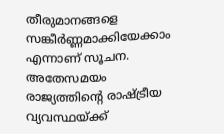തീരുമാനങ്ങളെ സങ്കീർണ്ണമാക്കിയേക്കാം എന്നാണ് സൂചന. അതേസമയം രാജ്യത്തിന്റെ രാഷ്ട്രീയ വ്യവസ്ഥയ്ക്ക്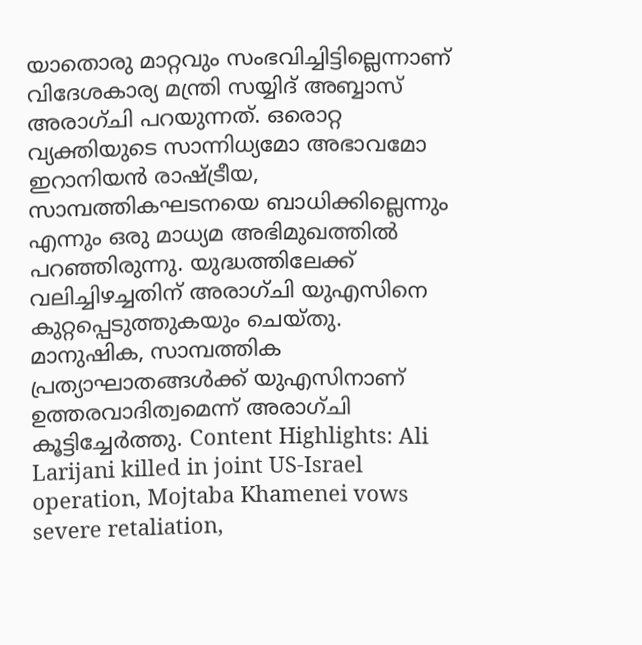യാതൊരു മാറ്റവും സംഭവിച്ചിട്ടില്ലെന്നാണ് വിദേശകാര്യ മന്ത്രി സയ്യിദ് അബ്ബാസ് അരാഗ്ചി പറയുന്നത്. ഒരൊറ്റ വ്യക്തിയുടെ സാന്നിധ്യമോ അഭാവമോ ഇറാനിയൻ രാഷ്ട്രീയ, സാമ്പത്തികഘടനയെ ബാധിക്കില്ലെന്നും എന്നും ഒരു മാധ്യമ അഭിമുഖത്തിൽ പറഞ്ഞിരുന്നു. യുദ്ധത്തിലേക്ക് വലിച്ചിഴച്ചതിന് അരാഗ്ചി യുഎസിനെ കുറ്റപ്പെടുത്തുകയും ചെയ്തു. മാനുഷിക, സാമ്പത്തിക പ്രത്യാഘാതങ്ങൾക്ക് യുഎസിനാണ് ഉത്തരവാദിത്വമെന്ന് അരാഗ്ചി കൂട്ടിച്ചേർത്തു. Content Highlights: Ali Larijani killed in joint US-Israel operation, Mojtaba Khamenei vows severe retaliation,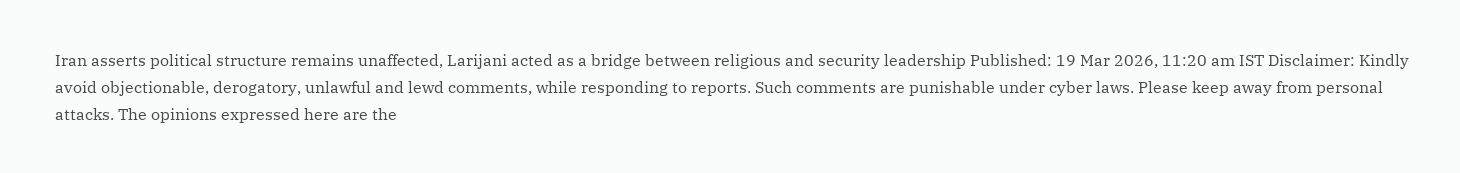Iran asserts political structure remains unaffected, Larijani acted as a bridge between religious and security leadership Published: 19 Mar 2026, 11:20 am IST Disclaimer: Kindly avoid objectionable, derogatory, unlawful and lewd comments, while responding to reports. Such comments are punishable under cyber laws. Please keep away from personal attacks. The opinions expressed here are the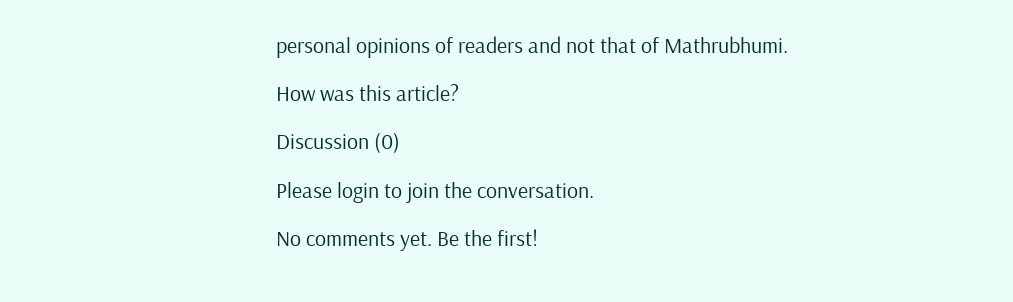personal opinions of readers and not that of Mathrubhumi.

How was this article?

Discussion (0)

Please login to join the conversation.

No comments yet. Be the first!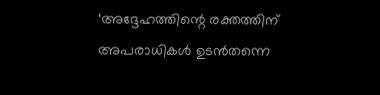‘അദ്ദേഹത്തിന്റെ രക്തത്തിന് അപരാധികൾ ഉടൻതന്നെ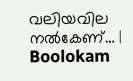വലിയവില നൽകേണ്… | Boolokam